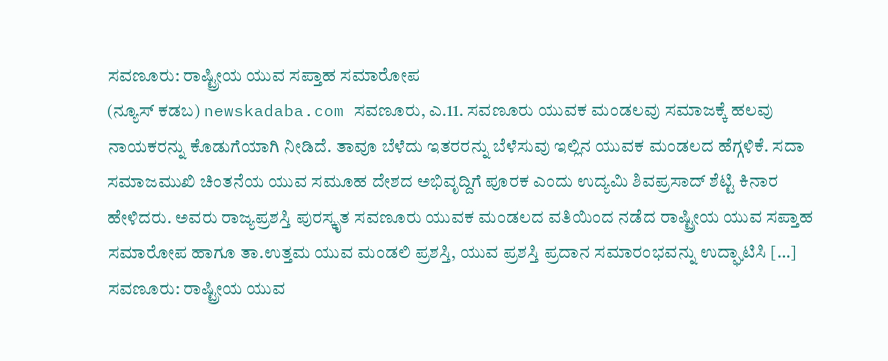ಸವಣೂರು: ರಾಷ್ಟ್ರೀಯ ಯುವ ಸಪ್ತಾಹ ಸಮಾರೋಪ
(ನ್ಯೂಸ್ ಕಡಬ) newskadaba.com ಸವಣೂರು, ಎ.11. ಸವಣೂರು ಯುವಕ ಮಂಡಲವು ಸಮಾಜಕ್ಕೆ ಹಲವು ನಾಯಕರನ್ನು ಕೊಡುಗೆಯಾಗಿ ನೀಡಿದೆ. ತಾವೂ ಬೆಳೆದು ಇತರರನ್ನು ಬೆಳೆಸುವು ಇಲ್ಲಿನ ಯುವಕ ಮಂಡಲದ ಹೆಗ್ಗಳಿಕೆ. ಸದಾ ಸಮಾಜಮುಖಿ ಚಿಂತನೆಯ ಯುವ ಸಮೂಹ ದೇಶದ ಅಭಿವೃದ್ದಿಗೆ ಪೂರಕ ಎಂದು ಉದ್ಯಮಿ ಶಿವಪ್ರಸಾದ್ ಶೆಟ್ಟಿ ಕಿನಾರ ಹೇಳಿದರು. ಅವರು ರಾಜ್ಯಪ್ರಶಸ್ತಿ ಪುರಸ್ಕೃತ ಸವಣೂರು ಯುವಕ ಮಂಡಲದ ವತಿಯಿಂದ ನಡೆದ ರಾಷ್ಟ್ರೀಯ ಯುವ ಸಪ್ತಾಹ ಸಮಾರೋಪ ಹಾಗೂ ತಾ.ಉತ್ತಮ ಯುವ ಮಂಡಲಿ ಪ್ರಶಸ್ತಿ, ಯುವ ಪ್ರಶಸ್ತಿ ಪ್ರದಾನ ಸಮಾರಂಭವನ್ನು ಉದ್ಘಾಟಿಸಿ […]
ಸವಣೂರು: ರಾಷ್ಟ್ರೀಯ ಯುವ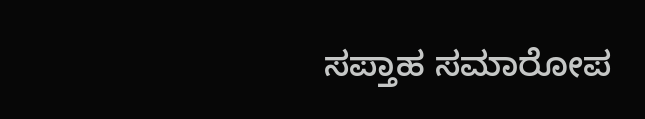ಸಪ್ತಾಹ ಸಮಾರೋಪ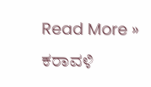Read More »
ಕರಾವಳಿ